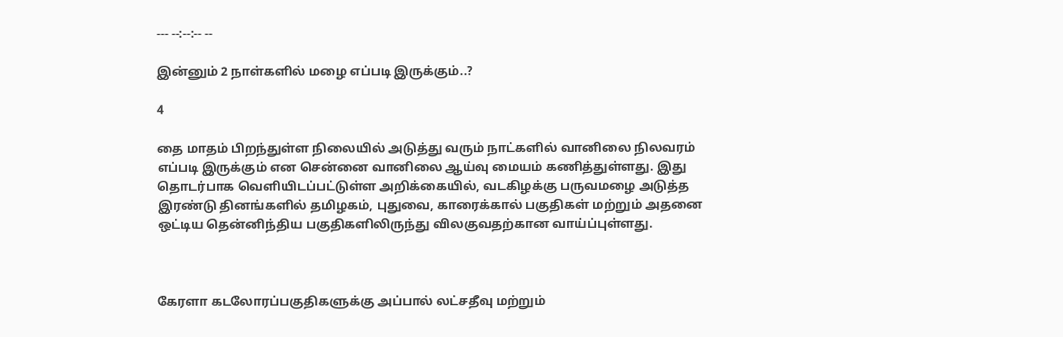--- --:--:-- --

இன்னும் 2 நாள்களில் மழை எப்படி இருக்கும்..?

4

தை மாதம் பிறந்துள்ள நிலையில் அடுத்து வரும் நாட்களில் வானிலை நிலவரம் எப்படி இருக்கும் என சென்னை வானிலை ஆய்வு மையம் கணித்துள்ளது. இது தொடர்பாக வெளியிடப்பட்டுள்ள அறிக்கையில், வடகிழக்கு பருவமழை அடுத்த இரண்டு தினங்களில் தமிழகம், புதுவை, காரைக்கால் பகுதிகள் மற்றும் அதனை ஒட்டிய தென்னிந்திய பகுதிகளிலிருந்து விலகுவதற்கான வாய்ப்புள்ளது.



கேரளா கடலோரப்பகுதிகளுக்கு அப்பால் லட்சதீவு மற்றும்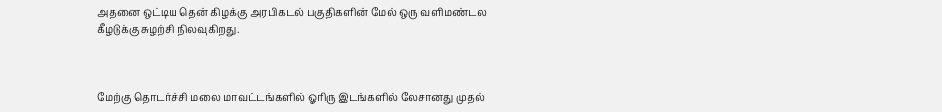அதனை ஒட்டிய தென் கிழக்கு அரபிகடல் பகுதிகளின் மேல் ஒரு வளிமண்டல கீழடுக்கு சுழற்சி நிலவுகிறது.



மேற்கு தொடர்ச்சி மலை மாவட்டங்களில் ஓரிரு இடங்களில் லேசானது முதல்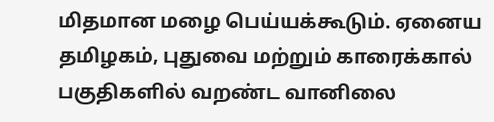மிதமான மழை பெய்யக்கூடும். ஏனைய தமிழகம், புதுவை மற்றும் காரைக்கால் பகுதிகளில் வறண்ட வானிலை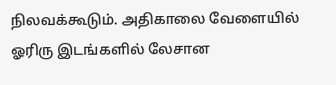நிலவக்கூடும். அதிகாலை வேளையில் ஓரிரு இடங்களில் லேசான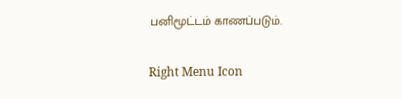பனிமூட்டம் காணப்படும்.

Right Menu Icon